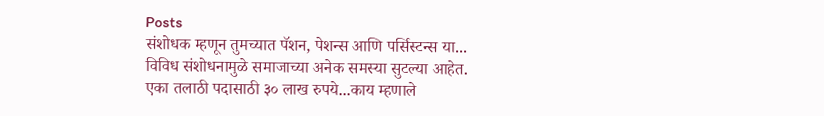Posts
संशोधक म्हणून तुमच्यात पॅशन, पेशन्स आणि पर्सिस्टन्स या...
विविध संशोधनामुळे समाजाच्या अनेक समस्या सुटल्या आहेत.
एका तलाठी पदासाठी ३० लाख रुपये...काय म्हणाले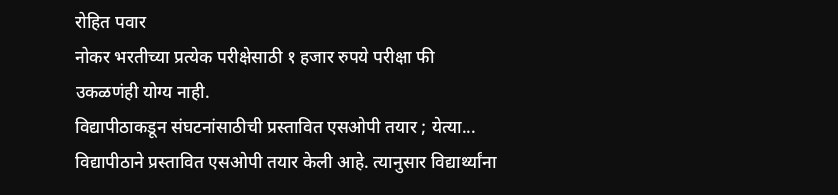रोहित पवार
नोकर भरतीच्या प्रत्येक परीक्षेसाठी १ हजार रुपये परीक्षा फी उकळणंही योग्य नाही.
विद्यापीठाकडून संघटनांसाठीची प्रस्तावित एसओपी तयार ; येत्या...
विद्यापीठाने प्रस्तावित एसओपी तयार केली आहे. त्यानुसार विद्यार्थ्यांना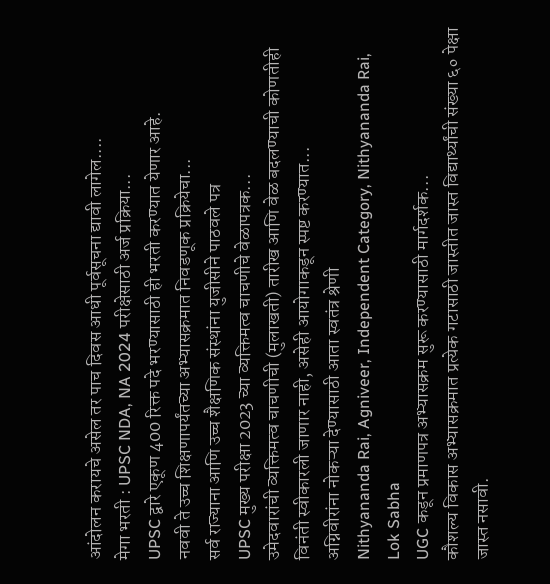आंदोलन करायचे असेल तर पाच दिवस आधी पूर्वसूचना द्यावी लागेल....
मेगा भरती : UPSC NDA, NA 2024 परीक्षेसाठी अर्ज प्रक्रिया...
UPSC द्वारे एकूण 400 रिक्त पदे भरण्यासाठी ही भरती करण्यात येणार आहे.
नववी ते उच्च शिक्षणापर्यंतच्या अभ्यासक्रमात निवडणूक प्रक्रियेचा...
सर्व राज्याना आणि उच्च शैक्षणिक संस्थांना युजीसीने पाठवले पत्र
UPSC मुख्य परीक्षा 2023 च्या व्यक्तिमत्व चाचणीचे वेळापत्रक...
उमेदवारांची व्यक्तिमत्व चाचणीची (मुलाखती) तारीख आणि वेळ बदलण्याची कोणतीही विनंती स्वीकारली जाणार नाही, असेही आयोगाकडून स्पष्ट करण्यात...
अग्निवीरांना नोकऱ्या देण्यासाठी आता स्वतंत्र श्रेणी
Nithyananda Rai, Agniveer, Independent Category, Nithyananda Rai, Lok Sabha
UGC कडून प्रमाणपत्र अभ्यासक्रम सुरू करण्यासाठी मार्गदर्शक...
कौशल्य विकास अभ्यासक्रमात प्रत्येक गटासाठी जास्तीत जास्त विद्यार्थ्यांची संख्या ६० पेक्षा जास्त नसावी.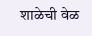शाळेची वेळ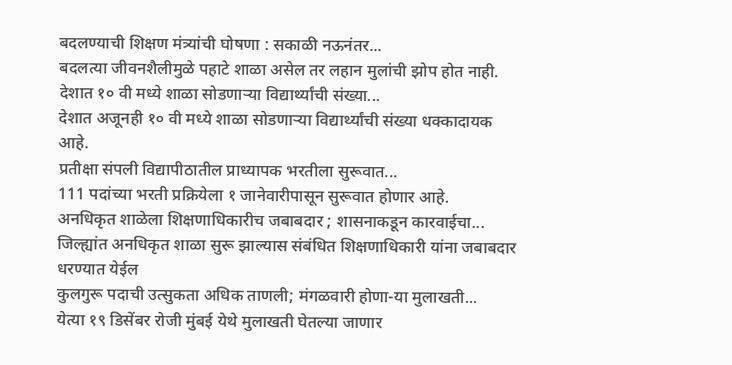बदलण्याची शिक्षण मंत्र्यांची घोषणा : सकाळी नऊनंतर...
बदलत्या जीवनशैलीमुळे पहाटे शाळा असेल तर लहान मुलांची झोप होत नाही.
देशात १० वी मध्ये शाळा सोडणाऱ्या विद्यार्थ्यांची संख्या...
देशात अजूनही १० वी मध्ये शाळा सोडणाऱ्या विद्यार्थ्यांची संख्या धक्कादायक आहे.
प्रतीक्षा संपली विद्यापीठातील प्राध्यापक भरतीला सुरूवात...
111 पदांच्या भरती प्रक्रियेला १ जानेवारीपासून सुरूवात होणार आहे.
अनधिकृत शाळेला शिक्षणाधिकारीच जबाबदार ; शासनाकडून कारवाईचा...
जिल्ह्यांत अनधिकृत शाळा सुरू झाल्यास संबंधित शिक्षणाधिकारी यांना जबाबदार धरण्यात येईल
कुलगुरू पदाची उत्सुकता अधिक ताणली; मंगळवारी होणा-या मुलाखती...
येत्या १९ डिसेंबर रोजी मुंबई येथे मुलाखती घेतल्या जाणार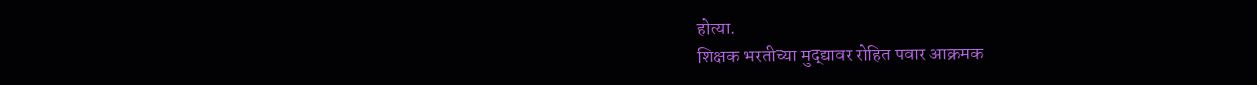होत्या.
शिक्षक भरतीच्या मुद्द्यावर रोहित पवार आक्रमक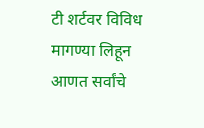टी शर्टवर विविध मागण्या लिहून आणत सर्वांचे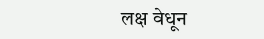लक्ष वेधून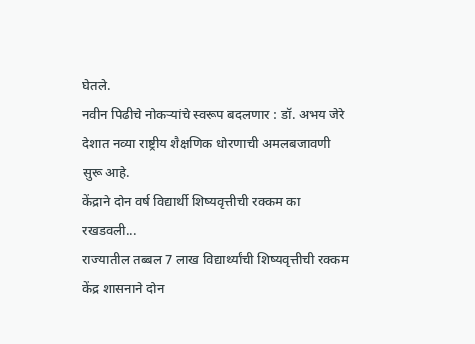घेतले.
नवीन पिढीचे नोकऱ्यांचे स्वरूप बदलणार : डॉ. अभय जेरे
देशात नव्या राष्ट्रीय शैक्षणिक धोरणाची अमलबजावणी सुरू आहे.
केंद्राने दोन वर्ष विद्यार्थी शिष्यवृत्तीची रक्कम का रखडवली...
राज्यातील तब्बल 7 लाख विद्यार्थ्यांची शिष्यवृत्तीची रक्कम केंद्र शासनाने दोन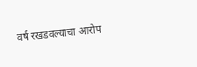वर्ष रखडवल्याचा आरोप